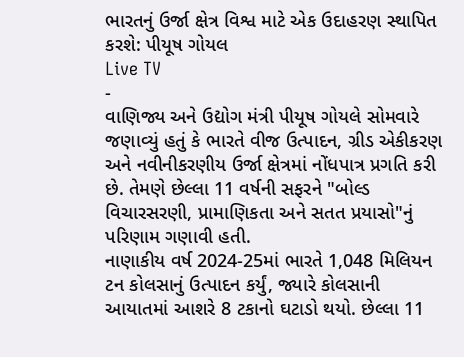ભારતનું ઉર્જા ક્ષેત્ર વિશ્વ માટે એક ઉદાહરણ સ્થાપિત કરશે: પીયૂષ ગોયલ
Live TV
-
વાણિજ્ય અને ઉદ્યોગ મંત્રી પીયૂષ ગોયલે સોમવારે જણાવ્યું હતું કે ભારતે વીજ ઉત્પાદન, ગ્રીડ એકીકરણ અને નવીનીકરણીય ઉર્જા ક્ષેત્રમાં નોંધપાત્ર પ્રગતિ કરી છે. તેમણે છેલ્લા 11 વર્ષની સફરને "બોલ્ડ વિચારસરણી, પ્રામાણિકતા અને સતત પ્રયાસો"નું પરિણામ ગણાવી હતી.
નાણાકીય વર્ષ 2024-25માં ભારતે 1,048 મિલિયન ટન કોલસાનું ઉત્પાદન કર્યું, જ્યારે કોલસાની આયાતમાં આશરે 8 ટકાનો ઘટાડો થયો. છેલ્લા 11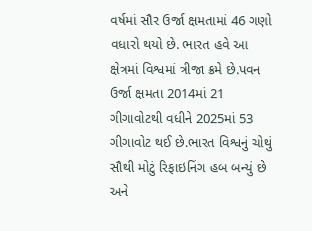વર્ષમાં સૌર ઉર્જા ક્ષમતામાં 46 ગણો વધારો થયો છે. ભારત હવે આ ક્ષેત્રમાં વિશ્વમાં ત્રીજા ક્રમે છે.પવન ઉર્જા ક્ષમતા 2014માં 21 ગીગાવોટથી વધીને 2025માં 53 ગીગાવોટ થઈ છે.ભારત વિશ્વનું ચોથું સૌથી મોટું રિફાઇનિંગ હબ બન્યું છે અને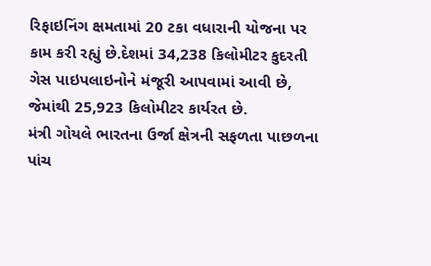રિફાઇનિંગ ક્ષમતામાં 20 ટકા વધારાની યોજના પર કામ કરી રહ્યું છે.દેશમાં 34,238 કિલોમીટર કુદરતી ગેસ પાઇપલાઇનોને મંજૂરી આપવામાં આવી છે, જેમાંથી 25,923 કિલોમીટર કાર્યરત છે.
મંત્રી ગોયલે ભારતના ઉર્જા ક્ષેત્રની સફળતા પાછળના પાંચ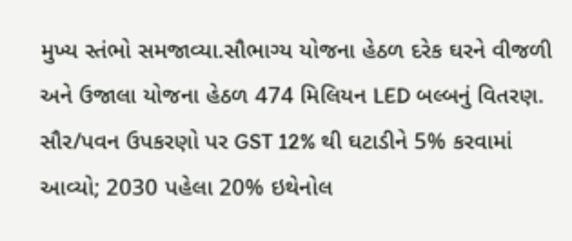મુખ્ય સ્તંભો સમજાવ્યા.સૌભાગ્ય યોજના હેઠળ દરેક ઘરને વીજળી અને ઉજાલા યોજના હેઠળ 474 મિલિયન LED બલ્બનું વિતરણ. સૌર/પવન ઉપકરણો પર GST 12% થી ઘટાડીને 5% કરવામાં આવ્યો; 2030 પહેલા 20% ઇથેનોલ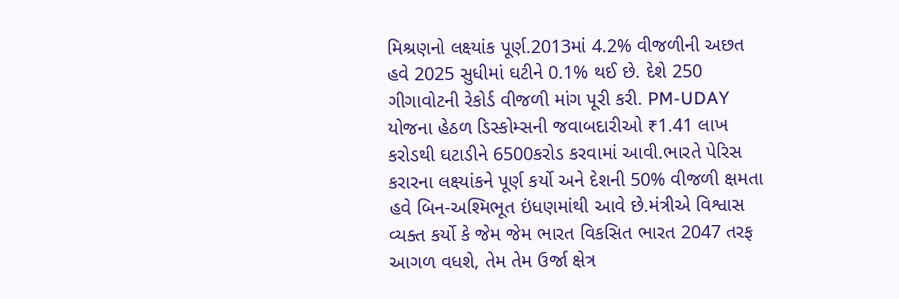મિશ્રણનો લક્ષ્યાંક પૂર્ણ.2013માં 4.2% વીજળીની અછત હવે 2025 સુધીમાં ઘટીને 0.1% થઈ છે. દેશે 250 ગીગાવોટની રેકોર્ડ વીજળી માંગ પૂરી કરી. PM-UDAY યોજના હેઠળ ડિસ્કોમ્સની જવાબદારીઓ ₹1.41 લાખ કરોડથી ઘટાડીને 6500કરોડ કરવામાં આવી.ભારતે પેરિસ કરારના લક્ષ્યાંકને પૂર્ણ કર્યો અને દેશની 50% વીજળી ક્ષમતા હવે બિન-અશ્મિભૂત ઇંધણમાંથી આવે છે.મંત્રીએ વિશ્વાસ વ્યક્ત કર્યો કે જેમ જેમ ભારત વિકસિત ભારત 2047 તરફ આગળ વધશે, તેમ તેમ ઉર્જા ક્ષેત્ર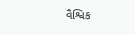વૈશ્વિક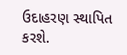ઉદાહરણ સ્થાપિત કરશે.